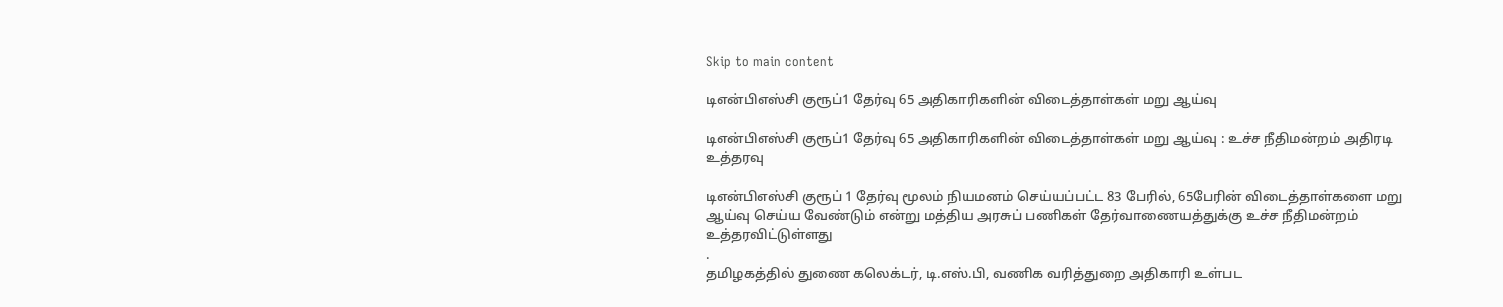Skip to main content

டிஎன்பிஎஸ்சி குரூப்1 தேர்வு 65 அதிகாரிகளின் விடைத்தாள்கள் மறு ஆய்வு

டிஎன்பிஎஸ்சி குரூப்1 தேர்வு 65 அதிகாரிகளின் விடைத்தாள்கள் மறு ஆய்வு : உச்ச நீதிமன்றம் அதிரடி உத்தரவு

டிஎன்பிஎஸ்சி குரூப் 1 தேர்வு மூலம் நியமனம் செய்யப்பட்ட 83 பேரில், 65பேரின் விடைத்தாள்களை மறு ஆய்வு செய்ய வேண்டும் என்று மத்திய அரசுப் பணிகள் தேர்வாணையத்துக்கு உச்ச நீதிமன்றம் உத்தரவிட்டுள்ளது
.
தமிழகத்தில் துணை கலெக்டர், டி.எஸ்.பி, வணிக வரித்துறை அதிகாரி உள்பட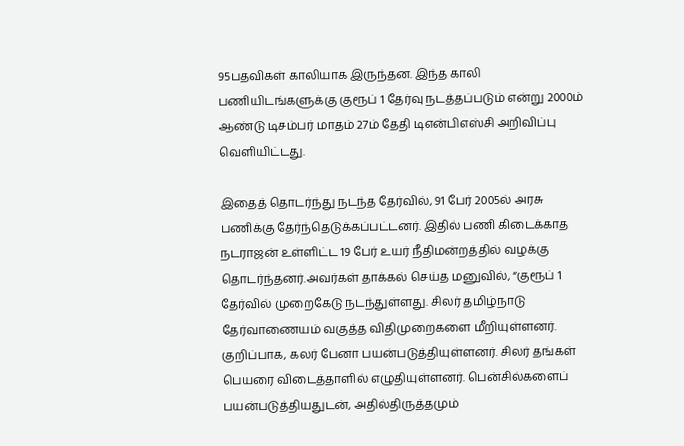95பதவிகள் காலியாக இருந்தன. இந்த காலி பணியிடங்களுக்கு குரூப் 1 தேர்வு நடத்தப்படும் என்று 2000ம் ஆண்டு டிசம்பர் மாதம் 27ம் தேதி டிஎன்பிஎஸ்சி அறிவிப்பு வெளியிட்டது.

இதைத் தொடர்ந்து நடந்த தேர்வில், 91 பேர் 2005ல் அரசு பணிக்கு தேர்ந்தெடுக்கப்பட்டனர். இதில் பணி கிடைக்காத நடராஜன் உள்ளிட்ட 19 பேர் உயர் நீதிமன்றத்தில் வழக்கு தொடர்ந்தனர்.அவர்கள் தாக்கல் செய்த மனுவில், “குரூப் 1 தேர்வில் முறைகேடு நடந்துள்ளது. சிலர் தமிழ்நாடு தேர்வாணையம் வகுத்த விதிமுறைகளை மீறியுள்ளனர். குறிப்பாக, கலர் பேனா பயன்படுத்தியுள்ளனர். சிலர் தங்கள் பெயரை விடைத்தாளில் எழுதியுள்ளனர். பென்சில்களைப் பயன்படுத்தியதுடன், அதில்திருத்தமும்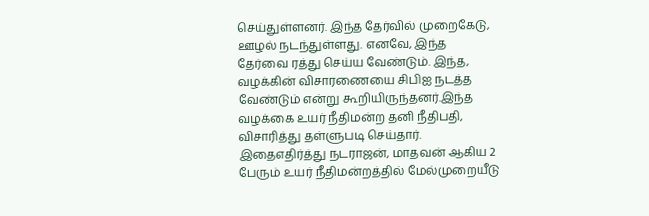செய்துள்ளனர். இந்த தேர்வில் முறைகேடு, ஊழல் நடந்துள்ளது. எனவே, இந்த தேர்வை ரத்து செய்ய வேண்டும். இந்த, வழக்கின் விசாரணையை சிபிஐ நடத்த வேண்டும் என்று கூறியிருந்தனர்.இந்த வழக்கை உயர் நீதிமன்ற தனி நீதிபதி, விசாரித்து தள்ளுபடி செய்தார். இதைஎதிர்த்து நடராஜன், மாதவன் ஆகிய 2 பேரும் உயர் நீதிமன்றத்தில் மேல்முறையீடு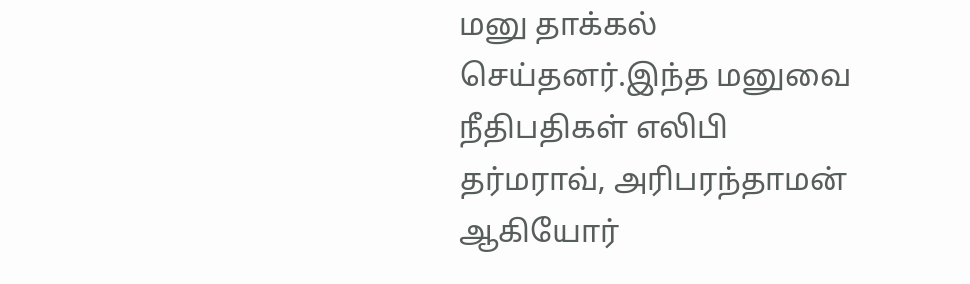மனு தாக்கல் செய்தனர்.இந்த மனுவை நீதிபதிகள் எலிபி தர்மராவ், அரிபரந்தாமன் ஆகியோர்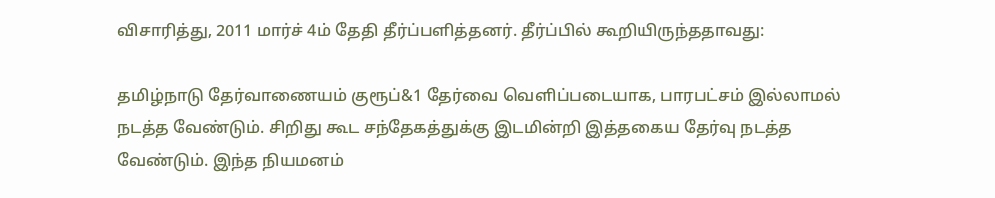விசாரித்து, 2011 மார்ச் 4ம் தேதி தீர்ப்பளித்தனர். தீர்ப்பில் கூறியிருந்ததாவது:

தமிழ்நாடு தேர்வாணையம் குரூப்&1 தேர்வை வெளிப்படையாக, பாரபட்சம் இல்லாமல் நடத்த வேண்டும். சிறிது கூட சந்தேகத்துக்கு இடமின்றி இத்தகைய தேர்வு நடத்த வேண்டும். இந்த நியமனம்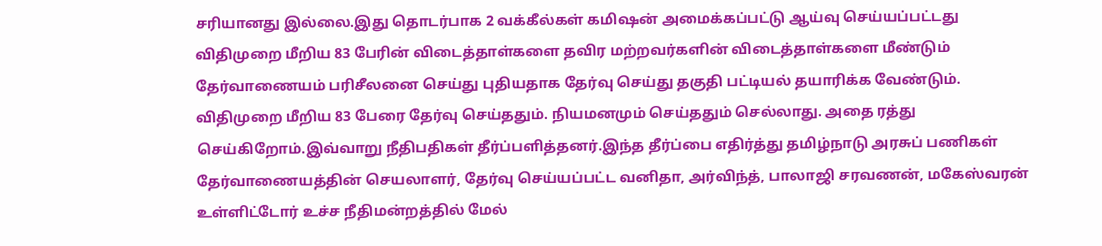சரியானது இல்லை.இது தொடர்பாக 2 வக்கீல்கள் கமிஷன் அமைக்கப்பட்டு ஆய்வு செய்யப்பட்டது விதிமுறை மீறிய 83 பேரின் விடைத்தாள்களை தவிர மற்றவர்களின் விடைத்தாள்களை மீண்டும் தேர்வாணையம் பரிசீலனை செய்து புதியதாக தேர்வு செய்து தகுதி பட்டியல் தயாரிக்க வேண்டும். விதிமுறை மீறிய 83 பேரை தேர்வு செய்ததும். நியமனமும் செய்ததும் செல்லாது. அதை ரத்து செய்கிறோம்.இவ்வாறு நீதிபதிகள் தீர்ப்பளித்தனர்.இந்த தீர்ப்பை எதிர்த்து தமிழ்நாடு அரசுப் பணிகள் தேர்வாணையத்தின் செயலாளர், தேர்வு செய்யப்பட்ட வனிதா, அர்விந்த், பாலாஜி சரவணன், மகேஸ்வரன் உள்ளிட்டோர் உச்ச நீதிமன்றத்தில் மேல்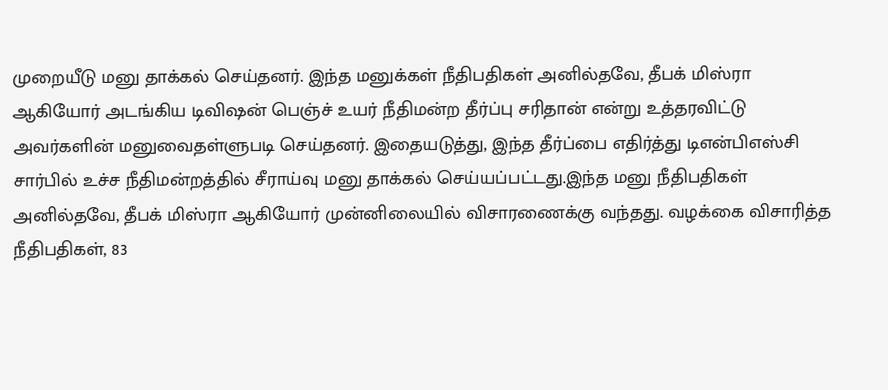முறையீடு மனு தாக்கல் செய்தனர். இந்த மனுக்கள் நீதிபதிகள் அனில்தவே, தீபக் மிஸ்ரா ஆகியோர் அடங்கிய டிவிஷன் பெஞ்ச் உயர் நீதிமன்ற தீர்ப்பு சரிதான் என்று உத்தரவிட்டு அவர்களின் மனுவைதள்ளுபடி செய்தனர். இதையடுத்து, இந்த தீர்ப்பை எதிர்த்து டிஎன்பிஎஸ்சி சார்பில் உச்ச நீதிமன்றத்தில் சீராய்வு மனு தாக்கல் செய்யப்பட்டது.இந்த மனு நீதிபதிகள் அனில்தவே, தீபக் மிஸ்ரா ஆகியோர் முன்னிலையில் விசாரணைக்கு வந்தது. வழக்கை விசாரித்த நீதிபதிகள், 83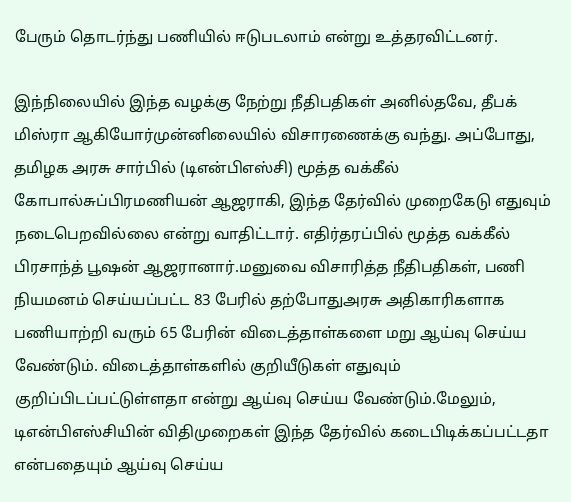பேரும் தொடர்ந்து பணியில் ஈடுபடலாம் என்று உத்தரவிட்டனர்.

இந்நிலையில் இந்த வழக்கு நேற்று நீதிபதிகள் அனில்தவே, தீபக் மிஸ்ரா ஆகியோர்முன்னிலையில் விசாரணைக்கு வந்து. அப்போது, தமிழக அரசு சார்பில் (டிஎன்பிஎஸ்சி) மூத்த வக்கீல் கோபால்சுப்பிரமணியன் ஆஜராகி, இந்த தேர்வில் முறைகேடு எதுவும் நடைபெறவில்லை என்று வாதிட்டார். எதிர்தரப்பில் மூத்த வக்கீல் பிரசாந்த் பூஷன் ஆஜரானார்.மனுவை விசாரித்த நீதிபதிகள், பணி நியமனம் செய்யப்பட்ட 83 பேரில் தற்போதுஅரசு அதிகாரிகளாக பணியாற்றி வரும் 65 பேரின் விடைத்தாள்களை மறு ஆய்வு செய்ய வேண்டும். விடைத்தாள்களில் குறியீடுகள் எதுவும் குறிப்பிடப்பட்டுள்ளதா என்று ஆய்வு செய்ய வேண்டும்.மேலும், டிஎன்பிஎஸ்சியின் விதிமுறைகள் இந்த தேர்வில் கடைபிடிக்கப்பட்டதா என்பதையும் ஆய்வு செய்ய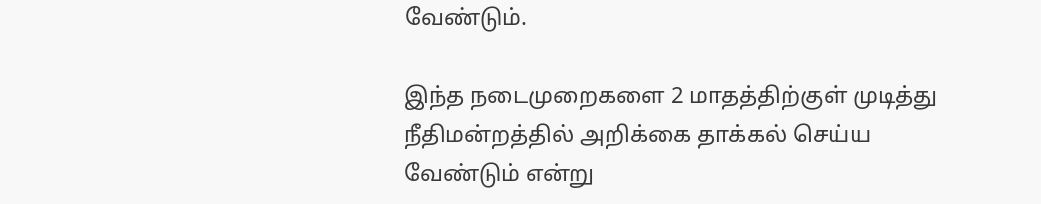வேண்டும்.

இந்த நடைமுறைகளை 2 மாதத்திற்குள் முடித்து நீதிமன்றத்தில் அறிக்கை தாக்கல் செய்ய வேண்டும் என்று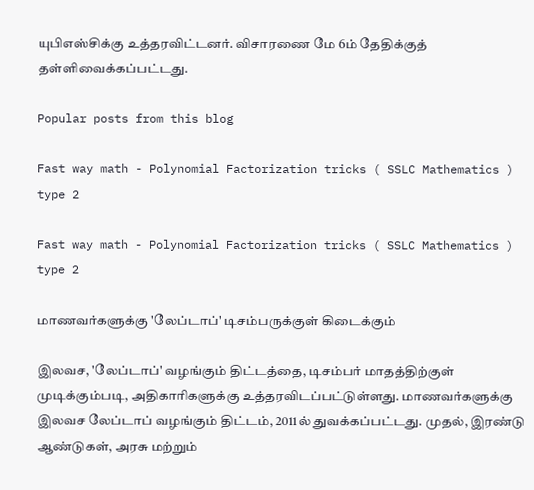யுபிஎஸ்சிக்கு உத்தரவிட்டனர். விசாரணை மே 6ம் தேதிக்குத் தள்ளிவைக்கப்பட்டது.

Popular posts from this blog

Fast way math - Polynomial Factorization tricks ( SSLC Mathematics ) type 2

Fast way math - Polynomial Factorization tricks ( SSLC Mathematics ) type 2

மாணவர்களுக்கு 'லேப்டாப்' டிசம்பருக்குள் கிடைக்கும்

இலவச, 'லேப்டாப்' வழங்கும் திட்டத்தை, டிசம்பர் மாதத்திற்குள் முடிக்கும்படி, அதிகாரிகளுக்கு உத்தரவிடப்பட்டுள்ளது. மாணவர்களுக்கு இலவச லேப்டாப் வழங்கும் திட்டம், 2011ல் துவக்கப்பட்டது. முதல், இரண்டு ஆண்டுகள், அரசு மற்றும்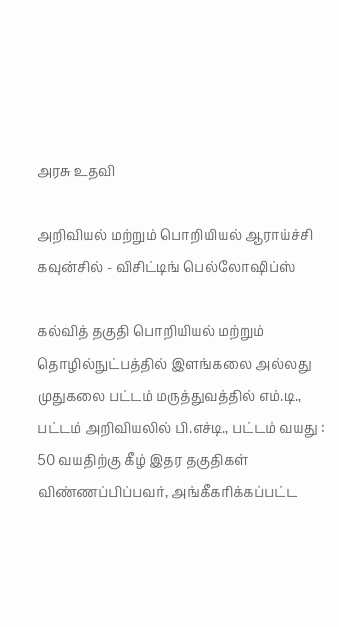அரசு உதவி

அறிவியல் மற்றும் பொறியியல் ஆராய்ச்சி கவுன்சில் - விசிட்டிங் பெல்லோஷிப்ஸ்

கல்வித் தகுதி பொறியியல் மற்றும் தொழில்நுட்பத்தில் இளங்கலை அல்லது முதுகலை பட்டம் மருத்துவத்தில் எம்.டி., பட்டம் அறிவியலில் பி.எச்டி., பட்டம் வயது : 50 வயதிற்கு கீழ் இதர தகுதிகள் விண்ணப்பிப்பவர், அங்கீகரிக்கப்பட்ட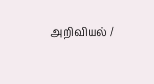அறிவியல் /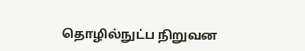தொழில்நுட்ப நிறுவன